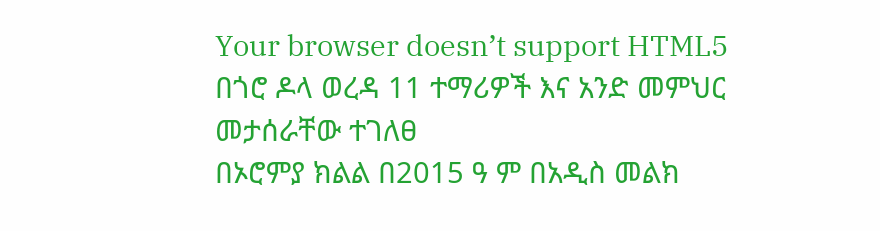Your browser doesn’t support HTML5
በጎሮ ዶላ ወረዳ 11 ተማሪዎች እና አንድ መምህር መታሰራቸው ተገለፀ
በኦሮምያ ክልል በ2015 ዓ ም በአዲስ መልክ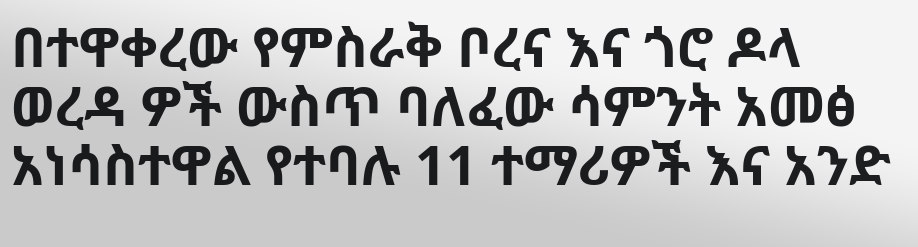በተዋቀረው የምስራቅ ቦረና እና ጎሮ ዶላ ወረዳ ዎች ውስጥ ባለፈው ሳምንት አመፅ አነሳስተዋል የተባሉ 11 ተማሪዎች እና አንድ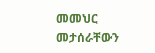መመህር መታሰራቸውን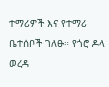ተማሪዎች እና የተማሪ ቤተሰቦች ገለፁ። የጎሮ ዶላ ወረዳ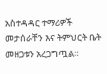አስተዳዳር ተማሪዎች መታሰራቸን እና ትምህርት ቤት መዘጋቱን አረጋግጧል።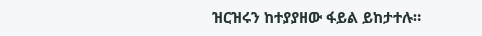ዝርዝሩን ከተያያዘው ፋይል ይከታተሉ።